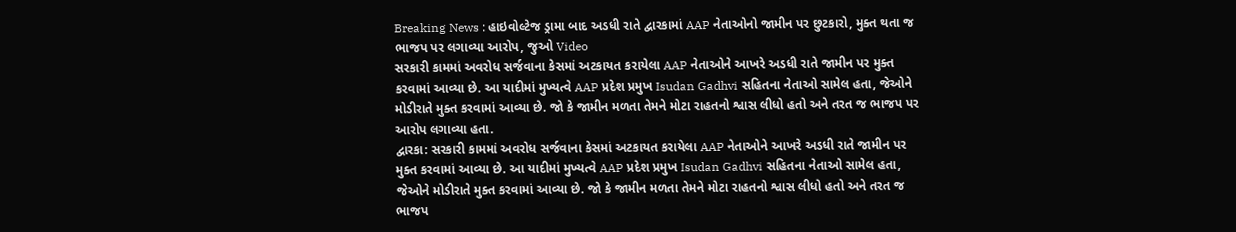Breaking News : હાઇવોલ્ટેજ ડ્રામા બાદ અડધી રાતે દ્વારકામાં AAP નેતાઓનો જામીન પર છુટકારો, મુક્ત થતા જ ભાજપ પર લગાવ્યા આરોપ, જુઓ Video
સરકારી કામમાં અવરોધ સર્જવાના કેસમાં અટકાયત કરાયેલા AAP નેતાઓને આખરે અડધી રાતે જામીન પર મુક્ત કરવામાં આવ્યા છે. આ યાદીમાં મુખ્યત્વે AAP પ્રદેશ પ્રમુખ Isudan Gadhvi સહિતના નેતાઓ સામેલ હતા, જેઓને મોડીરાતે મુક્ત કરવામાં આવ્યા છે. જો કે જામીન મળતા તેમને મોટા રાહતનો શ્વાસ લીધો હતો અને તરત જ ભાજપ પર આરોપ લગાવ્યા હતા.
દ્વારકા: સરકારી કામમાં અવરોધ સર્જવાના કેસમાં અટકાયત કરાયેલા AAP નેતાઓને આખરે અડધી રાતે જામીન પર મુક્ત કરવામાં આવ્યા છે. આ યાદીમાં મુખ્યત્વે AAP પ્રદેશ પ્રમુખ Isudan Gadhvi સહિતના નેતાઓ સામેલ હતા, જેઓને મોડીરાતે મુક્ત કરવામાં આવ્યા છે. જો કે જામીન મળતા તેમને મોટા રાહતનો શ્વાસ લીધો હતો અને તરત જ ભાજપ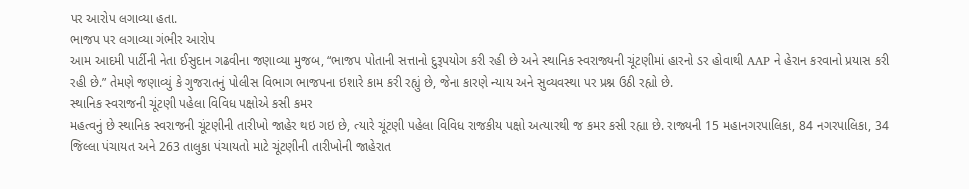પર આરોપ લગાવ્યા હતા.
ભાજપ પર લગાવ્યા ગંભીર આરોપ
આમ આદમી પાર્ટીની નેતા ઈસુદાન ગઢવીના જણાવ્યા મુજબ, “ભાજપ પોતાની સત્તાનો દુરૂપયોગ કરી રહી છે અને સ્થાનિક સ્વરાજ્યની ચૂંટણીમાં હારનો ડર હોવાથી AAP ને હેરાન કરવાનો પ્રયાસ કરી રહી છે.” તેમણે જણાવ્યું કે ગુજરાતનું પોલીસ વિભાગ ભાજપના ઇશારે કામ કરી રહ્યું છે, જેના કારણે ન્યાય અને સુવ્યવસ્થા પર પ્રશ્ન ઉઠી રહ્યો છે.
સ્થાનિક સ્વરાજની ચૂંટણી પહેલા વિવિધ પક્ષોએ કસી કમર
મહત્વનું છે સ્થાનિક સ્વરાજની ચૂંટણીની તારીખો જાહેર થઇ ગઇ છે, ત્યારે ચૂંટણી પહેલા વિવિધ રાજકીય પક્ષો અત્યારથી જ કમર કસી રહ્યા છે. રાજ્યની 15 મહાનગરપાલિકા, 84 નગરપાલિકા, 34 જિલ્લા પંચાયત અને 263 તાલુકા પંચાયતો માટે ચૂંટણીની તારીખોની જાહેરાત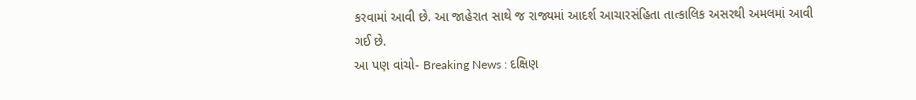કરવામાં આવી છે. આ જાહેરાત સાથે જ રાજ્યમાં આદર્શ આચારસંહિતા તાત્કાલિક અસરથી અમલમાં આવી ગઈ છે.
આ પણ વાંચો- Breaking News : દક્ષિણ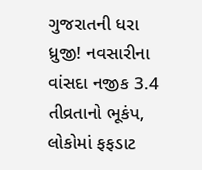ગુજરાતની ધરા ધ્રુજી! નવસારીના વાંસદા નજીક 3.4 તીવ્રતાનો ભૂકંપ, લોકોમાં ફફડાટ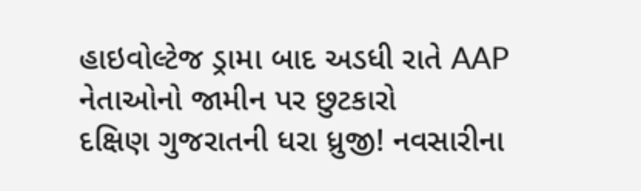હાઇવોલ્ટેજ ડ્રામા બાદ અડધી રાતે AAP નેતાઓનો જામીન પર છુટકારો
દક્ષિણ ગુજરાતની ધરા ધ્રુજી! નવસારીના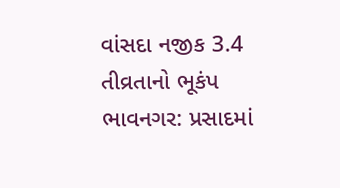વાંસદા નજીક 3.4 તીવ્રતાનો ભૂકંપ
ભાવનગર: પ્રસાદમાં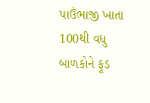પાઉંભાજી ખાતા 100થી વધુ બાળકોને ફૂડ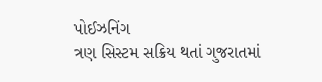પોઈઝનિંગ
ત્રણ સિસ્ટમ સક્રિય થતાં ગુજરાતમાં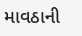માવઠાની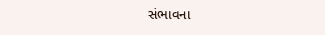સંભાવના